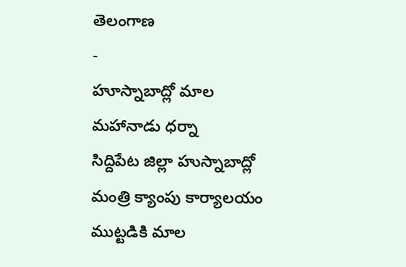తెలంగాణ
-
హూస్నాబాద్లో మాల మహానాడు ధర్నా
సిద్దిపేట జిల్లా హుస్నాబాద్లో మంత్రి క్యాంపు కార్యాలయం ముట్టడికి మాల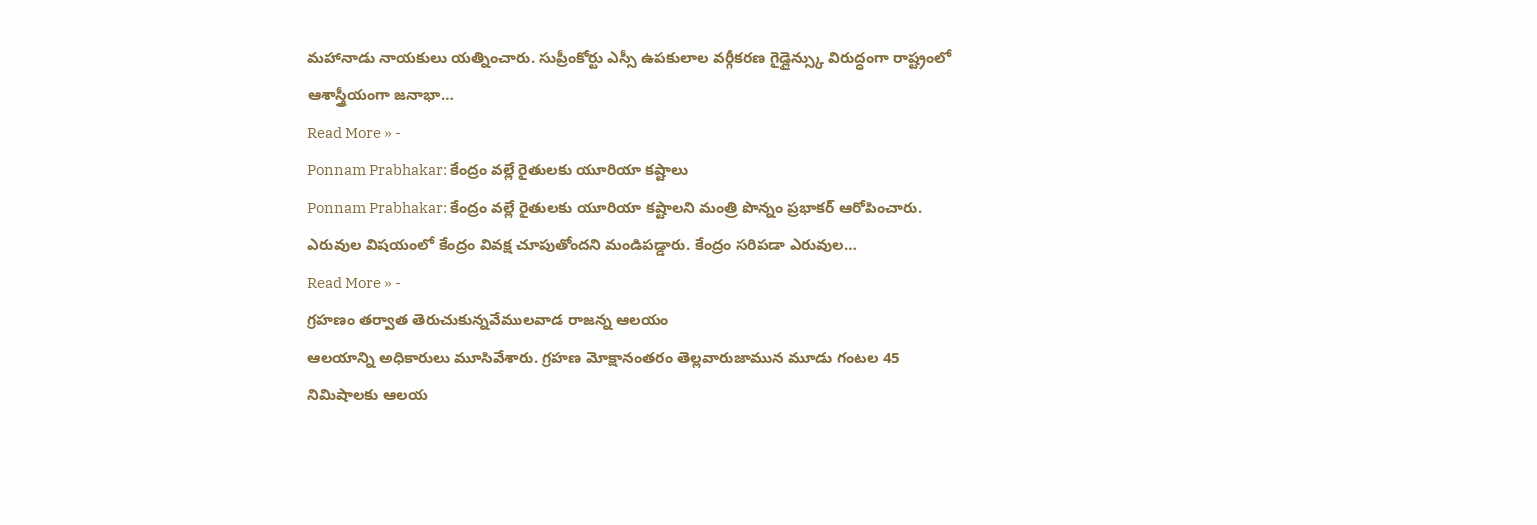మహానాడు నాయకులు యత్నించారు. సుప్రీంకోర్టు ఎస్సీ ఉపకులాల వర్గీకరణ గైడ్లైన్స్కు విరుద్ధంగా రాష్ట్రంలో ఆశాస్త్రీయంగా జనాభా…
Read More » -
Ponnam Prabhakar: కేంద్రం వల్లే రైతులకు యూరియా కష్టాలు
Ponnam Prabhakar: కేంద్రం వల్లే రైతులకు యూరియా కష్టాలని మంత్రి పొన్నం ప్రభాకర్ ఆరోపించారు. ఎరువుల విషయంలో కేంద్రం వివక్ష చూపుతోందని మండిపడ్డారు. కేంద్రం సరిపడా ఎరువుల…
Read More » -
గ్రహణం తర్వాత తెరుచుకున్నవేములవాడ రాజన్న ఆలయం
ఆలయాన్ని అధికారులు మూసివేశారు. గ్రహణ మోక్షానంతరం తెల్లవారుజామున మూడు గంటల 45 నిమిషాలకు ఆలయ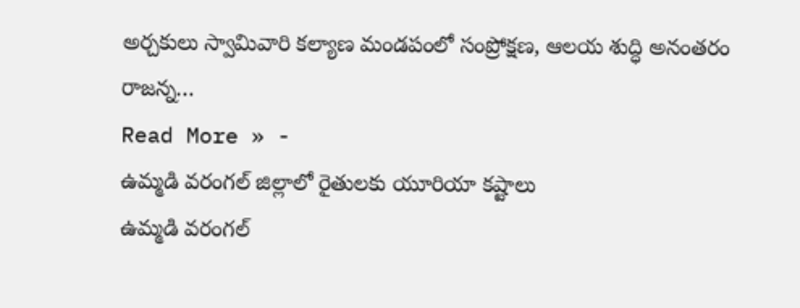అర్చకులు స్వామివారి కల్యాణ మండపంలో సంప్రోక్షణ, ఆలయ శుద్ధి అనంతరం రాజన్న…
Read More » -
ఉమ్మడి వరంగల్ జిల్లాలో రైతులకు యూరియా కష్టాలు
ఉమ్మడి వరంగల్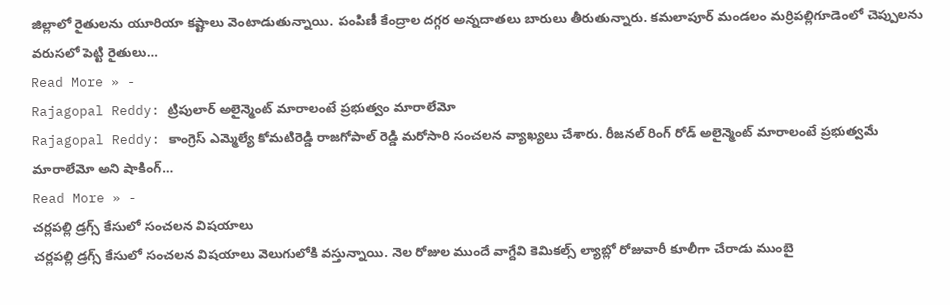జిల్లాలో రైతులను యూరియా కష్టాలు వెంటాడుతున్నాయి. పంపిణీ కేంద్రాల దగ్గర అన్నదాతలు బారులు తీరుతున్నారు. కమలాపూర్ మండలం మర్రిపల్లిగూడెంలో చెప్పులను వరుసలో పెట్టి రైతులు…
Read More » -
Rajagopal Reddy: ట్రిపులార్ అలైన్మెంట్ మారాలంటే ప్రభుత్వం మారాలేమో
Rajagopal Reddy: కాంగ్రెస్ ఎమ్మెల్యే కోమటిరెడ్డి రాజగోపాల్ రెడ్డి మరోసారి సంచలన వ్యాఖ్యలు చేశారు. రీజనల్ రింగ్ రోడ్ అలైన్మెంట్ మారాలంటే ప్రభుత్వమే మారాలేమో అని షాకింగ్…
Read More » -
చర్లపల్లి డ్రగ్స్ కేసులో సంచలన విషయాలు
చర్లపల్లి డ్రగ్స్ కేసులో సంచలన విషయాలు వెలుగులోకి వస్తున్నాయి. నెల రోజుల ముందే వాగ్దేవి కెమికల్స్ ల్యాబ్లో రోజువారీ కూలీగా చేరాడు ముంబై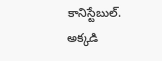కానిస్టేబుల్. అక్కడి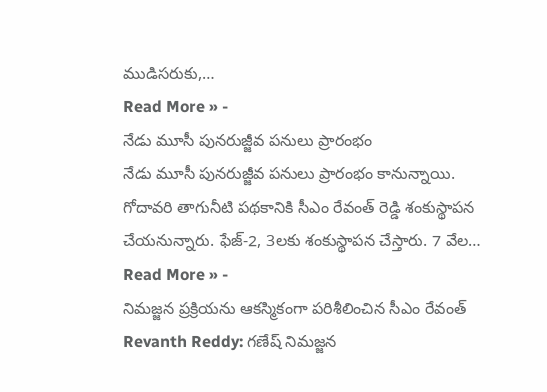ముడిసరుకు,…
Read More » -
నేడు మూసీ పునరుజ్జీవ పనులు ప్రారంభం
నేడు మూసీ పునరుజ్జీవ పనులు ప్రారంభం కానున్నాయి. గోదావరి తాగునీటి పథకానికి సీఎం రేవంత్ రెడ్డి శంకుస్థాపన చేయనున్నారు. ఫేజ్-2, 3లకు శంకుస్థాపన చేస్తారు. 7 వేల…
Read More » -
నిమజ్జన ప్రక్రియను ఆకస్మికంగా పరిశీలించిన సీఎం రేవంత్
Revanth Reddy: గణేష్ నిమజ్జన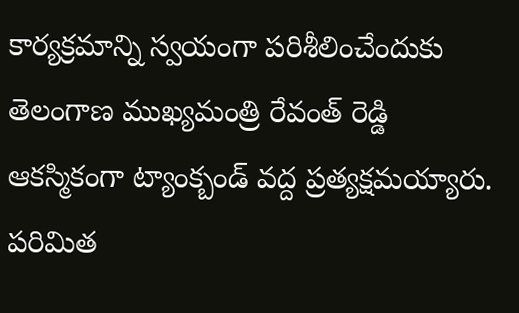కార్యక్రమాన్ని స్వయంగా పరిశీలించేందుకు తెలంగాణ ముఖ్యమంత్రి రేవంత్ రెడ్డి ఆకస్మికంగా ట్యాంక్బండ్ వద్ద ప్రత్యక్షమయ్యారు. పరిమిత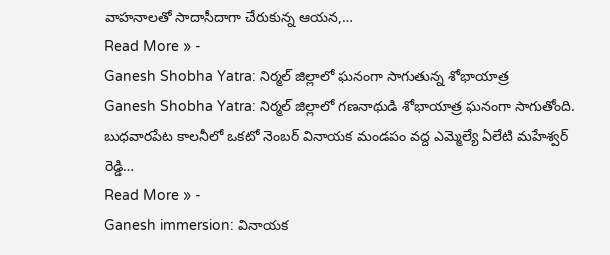వాహనాలతో సాదాసీదాగా చేరుకున్న ఆయన,…
Read More » -
Ganesh Shobha Yatra: నిర్మల్ జిల్లాలో ఘనంగా సాగుతున్న శోభాయాత్ర
Ganesh Shobha Yatra: నిర్మల్ జిల్లాలో గణనాథుడి శోభాయాత్ర ఘనంగా సాగుతోంది. బుధవారపేట కాలనీలో ఒకటో నెంబర్ వినాయక మండపం వద్ద ఎమ్మెల్యే ఏలేటి మహేశ్వర్ రెడ్డి…
Read More » -
Ganesh immersion: వినాయక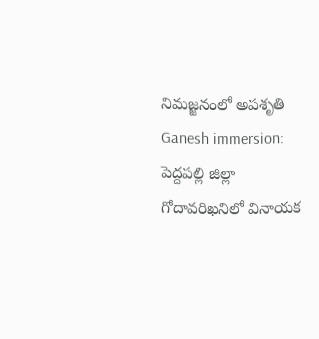నిమజ్జనంలో అపశృతి
Ganesh immersion: పెద్దపల్లి జిల్లా గోదావరిఖనిలో వినాయక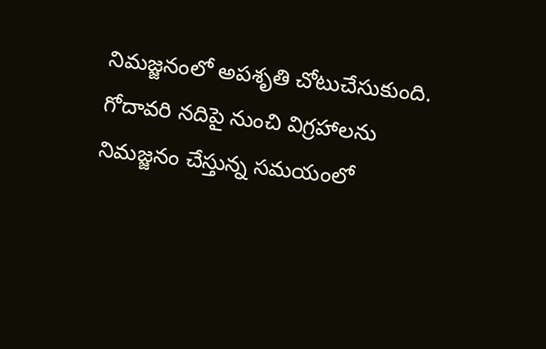నిమజ్జనంలో అపశృతి చోటుచేసుకుంది. గోదావరి నదిపై నుంచి విగ్రహాలను నిమజ్జనం చేస్తున్న సమయంలో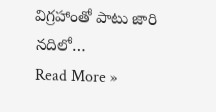విగ్రహాంతో పాటు జారి నదిలో…
Read More »